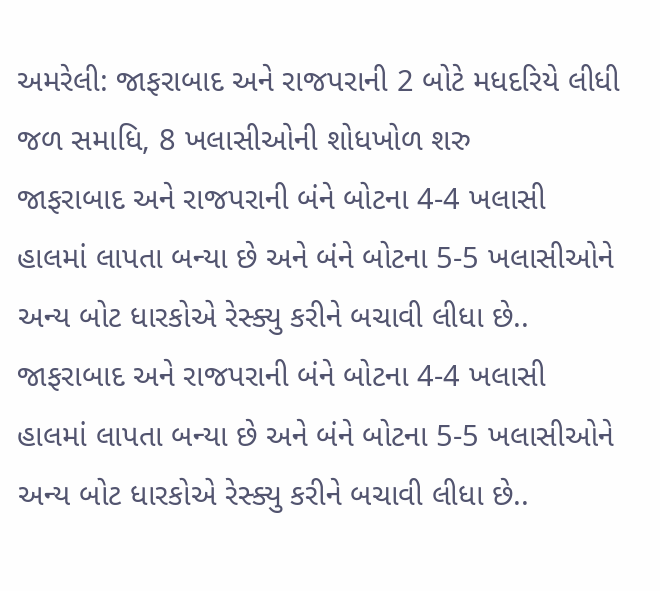અમરેલી: જાફરાબાદ અને રાજપરાની 2 બોટે મધદરિયે લીધી જળ સમાધિ, 8 ખલાસીઓની શોધખોળ શરુ
જાફરાબાદ અને રાજપરાની બંને બોટના 4-4 ખલાસી હાલમાં લાપતા બન્યા છે અને બંને બોટના 5-5 ખલાસીઓને અન્ય બોટ ધારકોએ રેસ્ક્યુ કરીને બચાવી લીધા છે..
જાફરાબાદ અને રાજપરાની બંને બોટના 4-4 ખલાસી હાલમાં લાપતા બન્યા છે અને બંને બોટના 5-5 ખલાસીઓને અન્ય બોટ ધારકોએ રેસ્ક્યુ કરીને બચાવી લીધા છે..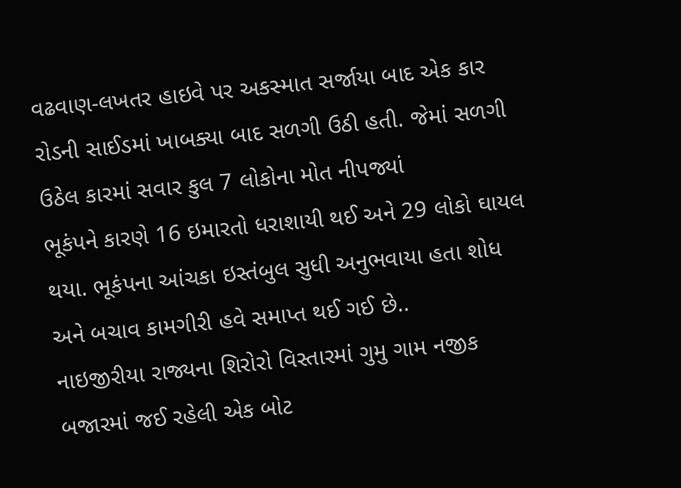વઢવાણ-લખતર હાઇવે પર અકસ્માત સર્જાયા બાદ એક કાર રોડની સાઈડમાં ખાબક્યા બાદ સળગી ઉઠી હતી. જેમાં સળગી ઉઠેલ કારમાં સવાર કુલ 7 લોકોના મોત નીપજ્યાં
ભૂકંપને કારણે 16 ઇમારતો ધરાશાયી થઈ અને 29 લોકો ઘાયલ થયા. ભૂકંપના આંચકા ઇસ્તંબુલ સુધી અનુભવાયા હતા શોધ અને બચાવ કામગીરી હવે સમાપ્ત થઈ ગઈ છે..
નાઇજીરીયા રાજ્યના શિરોરો વિસ્તારમાં ગુમુ ગામ નજીક બજારમાં જઈ રહેલી એક બોટ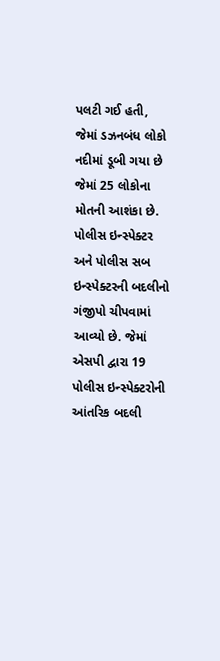પલટી ગઈ હતી, જેમાં ડઝનબંધ લોકો નદીમાં ડૂબી ગયા છે જેમાં 25 લોકોના મોતની આશંકા છે.
પોલીસ ઇન્સ્પેક્ટર અને પોલીસ સબ ઇન્સ્પેક્ટરની બદલીનો ગંજીપો ચીપવામાં આવ્યો છે. જેમાં એસપી દ્વારા 19 પોલીસ ઇન્સ્પેક્ટરોની આંતરિક બદલી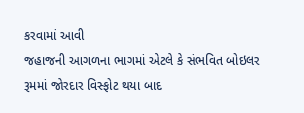કરવામાં આવી
જહાજની આગળના ભાગમાં એટલે કે સંભવિત બોઇલર રૂમમાં જોરદાર વિસ્ફોટ થયા બાદ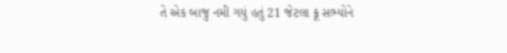તે એક બાજુ નમી ગયું હતું 21 જેટલા ક્રૂ સભ્યોને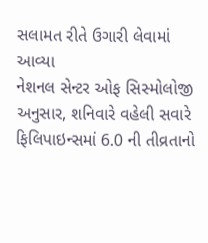સલામત રીતે ઉગારી લેવામાં આવ્યા
નેશનલ સેન્ટર ઓફ સિસ્મોલોજી અનુસાર, શનિવારે વહેલી સવારે ફિલિપાઇન્સમાં 6.0 ની તીવ્રતાનો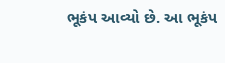ભૂકંપ આવ્યો છે. આ ભૂકંપ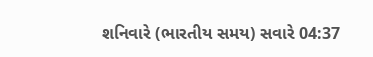શનિવારે (ભારતીય સમય) સવારે 04:37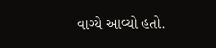વાગ્યે આવ્યો હતો.